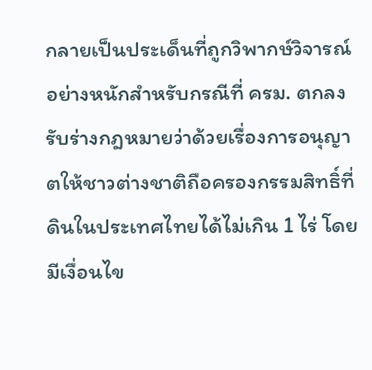กลายเป็นประเด็นที่ถูกวิพากษ์วิจารณ์อย่างหนักสำหรับกรณีที่ ครม. ตกลงรับร่างกฎหมายว่าด้วยเรื่องการอนุญาตให้ชาวต่างชาติถือครองกรรมสิทธิ์ที่ดินในประเทศไทยได้ไม่เกิน 1 ไร่ โดยมีเงื่อนไข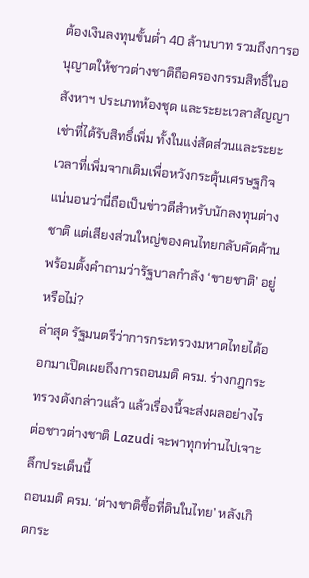ต้องเงินลงทุนขั้นต่ำ 40 ล้านบาท รวมถึงการอนุญาตให้ชาวต่างชาติถือครองกรรมสิทธิ์ในอสังหาฯ ประเภทห้องชุด และระยะเวลาสัญญาเช่าที่ได้รับสิทธิ์เพิ่ม ทั้งในแง่สัดส่วนและระยะเวลาที่เพิ่มจากเดิมเพื่อหวังกระตุ้นเศรษฐกิจ แน่นอนว่านี่ถือเป็นข่าวดีสำหรับนักลงทุนต่างชาติ แต่เสียงส่วนใหญ่ของคนไทยกลับคัดค้าน พร้อมตั้งคำถามว่ารัฐบาลกำลัง ‘ขายชาติ’ อยู่หรือไม่?
ล่าสุด รัฐมนตรีว่าการกระทรวงมหาดไทยได้ออกมาเปิดเผยถึงการถอนมติ ครม. ร่างกฎกระทรวงดังกล่าวแล้ว แล้วเรื่องนี้จะส่งผลอย่างไรต่อชาวต่างชาติ Lazudi จะพาทุกท่านไปเจาะลึกประเด็นนี้
ถอนมติ ครม. ‘ต่างชาติซื้อที่ดินในไทย’ หลังเกิดกระ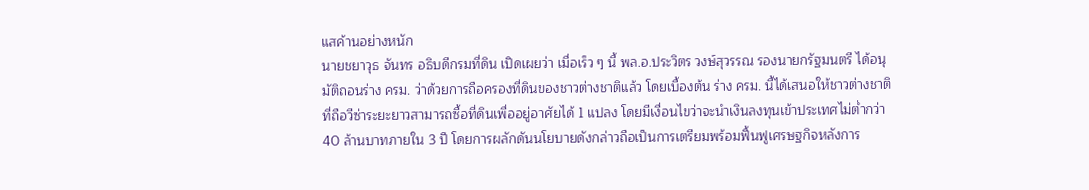แสค้านอย่างหนัก
นายชยาวุธ จันทร อธิบดีกรมที่ดิน เปิดเผยว่า เมื่อเร็ว ๆ นี้ พล.อ.ประวิตร วงษ์สุวรรณ รองนายกรัฐมนตรี ได้อนุมัติถอนร่าง ครม. ว่าด้วยการถือครองที่ดินของชาวต่างชาติแล้ว โดยเบื้องต้น ร่าง ครม. นี้ได้เสนอให้ชาวต่างชาติที่ถือวีซ่าระยะยาวสามารถซื้อที่ดินเพื่ออยู่อาศัยได้ 1 แปลง โดยมีเงื่อนไขว่าจะนำเงินลงทุนเข้าประเทศไม่ต่ำกว่า 40 ล้านบาทภายใน 3 ปี โดยการผลักดันนโยบายดังกล่าวถือเป็นการเตรียมพร้อมฟื้นฟูเศรษฐกิจหลังการ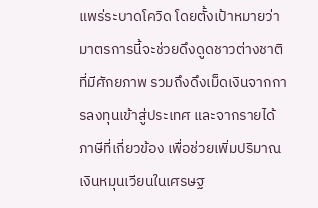แพร่ระบาดโควิด โดยตั้งเป้าหมายว่ามาตรการนี้จะช่วยดึงดูดชาวต่างชาติที่มีศักยภาพ รวมถึงดึงเม็ดเงินจากการลงทุนเข้าสู่ประเทศ และจากรายได้ภาษีที่เกี่ยวข้อง เพื่อช่วยเพิ่มปริมาณเงินหมุนเวียนในเศรษฐ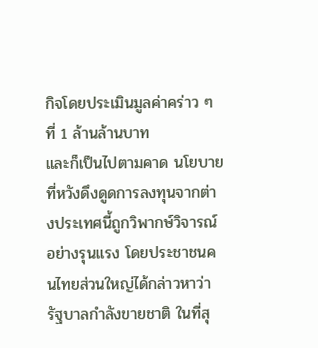กิจโดยประเมินมูลค่าคร่าว ๆ ที่ 1 ล้านล้านบาท
และก็เป็นไปตามคาด นโยบายที่หวังดึงดูดการลงทุนจากต่างประเทศนี้ถูกวิพากษ์วิจารณ์อย่างรุนแรง โดยประชาชนคนไทยส่วนใหญ่ได้กล่าวหาว่ารัฐบาลกำลังขายชาติ ในที่สุ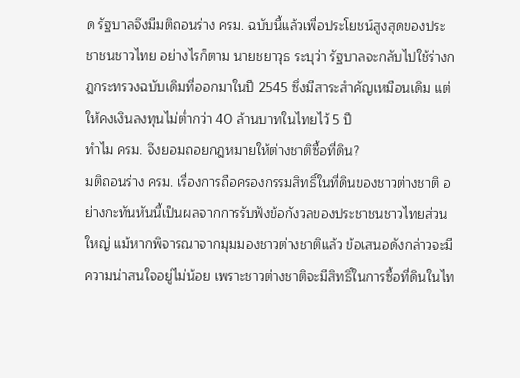ด รัฐบาลจึงมีมติถอนร่าง ครม. ฉบับนี้แล้วเพื่อประโยชน์สูงสุดของประชาชนชาวไทย อย่างไรก็ตาม นายชยาวุธ ระบุว่า รัฐบาลจะกลับไปใช้ร่างกฎกระทรวงฉบับเดิมที่ออกมาในปี 2545 ซึ่งมีสาระสำคัญเหมือนเดิม แต่ให้คงเงินลงทุนไม่ต่ำกว่า 40 ล้านบาทในไทยไว้ 5 ปี
ทำไม ครม. จึงยอมถอยกฎหมายให้ต่างชาติซื้อที่ดิน?
มติถอนร่าง ครม. เรื่องการถือครองกรรมสิทธิ์ในที่ดินของชาวต่างชาติ อย่างกะทันหันนี้เป็นผลจากการรับฟังข้อกังวลของประชาชนชาวไทยส่วนใหญ่ แม้หากพิจารณาจากมุมมองชาวต่างชาติแล้ว ข้อเสนอดังกล่าวจะมีความน่าสนใจอยู่ไม่น้อย เพราะชาวต่างชาติจะมีสิทธิ์ในการซื้อที่ดินในไท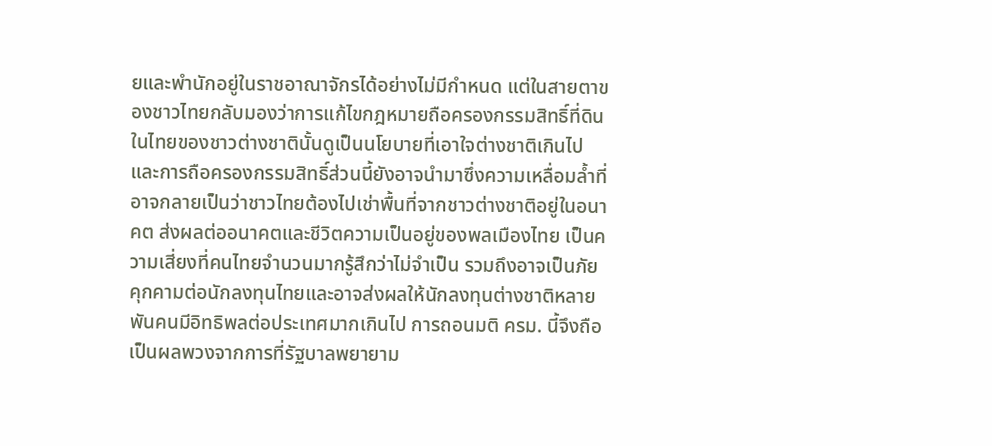ยและพำนักอยู่ในราชอาณาจักรได้อย่างไม่มีกำหนด แต่ในสายตาของชาวไทยกลับมองว่าการแก้ไขกฎหมายถือครองกรรมสิทธิ์ที่ดินในไทยของชาวต่างชาตินั้นดูเป็นนโยบายที่เอาใจต่างชาติเกินไป และการถือครองกรรมสิทธิ์ส่วนนี้ยังอาจนำมาซึ่งความเหลื่อมล้ำที่อาจกลายเป็นว่าชาวไทยต้องไปเช่าพื้นที่จากชาวต่างชาติอยู่ในอนาคต ส่งผลต่ออนาคตและชีวิตความเป็นอยู่ของพลเมืองไทย เป็นความเสี่ยงที่คนไทยจำนวนมากรู้สึกว่าไม่จำเป็น รวมถึงอาจเป็นภัยคุกคามต่อนักลงทุนไทยและอาจส่งผลให้นักลงทุนต่างชาติหลายพันคนมีอิทธิพลต่อประเทศมากเกินไป การถอนมติ ครม. นี้จึงถือเป็นผลพวงจากการที่รัฐบาลพยายาม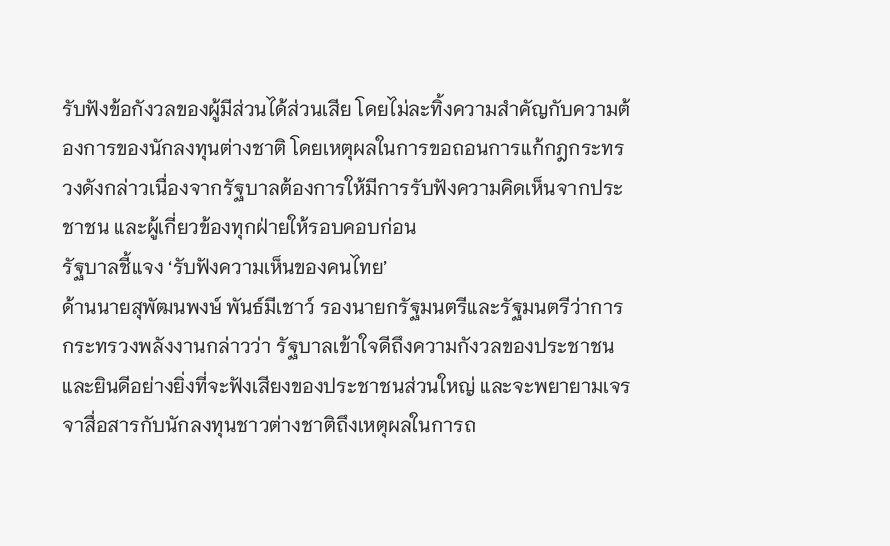รับฟังข้อกังวลของผู้มีส่วนได้ส่วนเสีย โดยไม่ละทิ้งความสำคัญกับความต้องการของนักลงทุนต่างชาติ โดยเหตุผลในการขอถอนการแก้กฎกระทรวงดังกล่าวเนื่องจากรัฐบาลต้องการให้มีการรับฟังความคิดเห็นจากประชาชน และผู้เกี่ยวข้องทุกฝ่ายให้รอบคอบก่อน
รัฐบาลชี้แจง ‘รับฟังความเห็นของคนไทย’
ด้านนายสุพัฒนพงษ์ พันธ์มีเชาว์ รองนายกรัฐมนตรีและรัฐมนตรีว่าการกระทรวงพลังงานกล่าวว่า รัฐบาลเข้าใจดีถึงความกังวลของประชาชนและยินดีอย่างยิ่งที่จะฟังเสียงของประชาชนส่วนใหญ่ และจะพยายามเจรจาสื่อสารกับนักลงทุนชาวต่างชาติถึงเหตุผลในการถ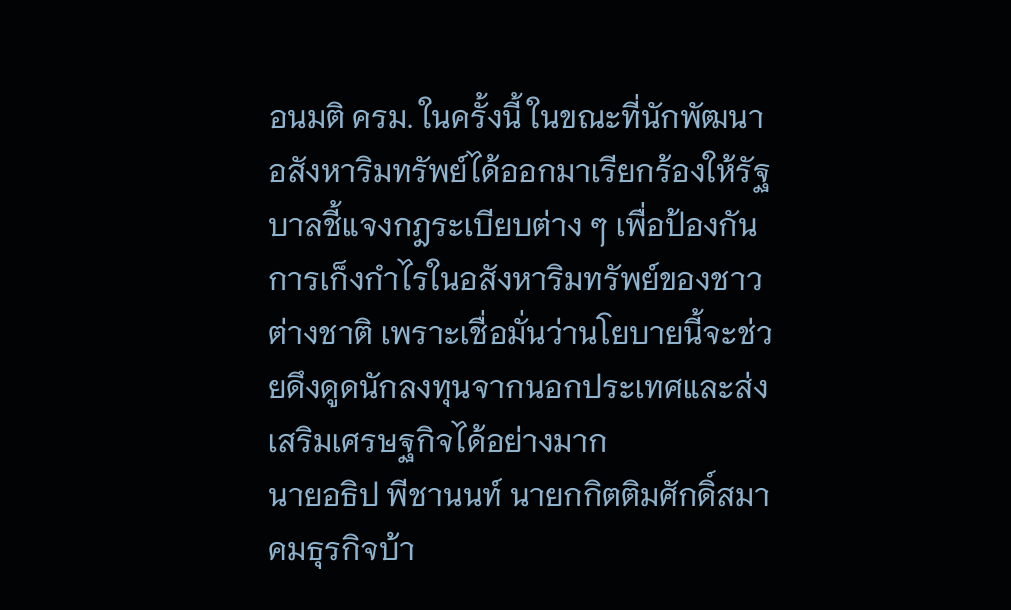อนมติ ครม. ในครั้งนี้ ในขณะที่นักพัฒนาอสังหาริมทรัพย์ได้ออกมาเรียกร้องให้รัฐบาลชี้แจงกฎระเบียบต่าง ๆ เพื่อป้องกันการเก็งกำไรในอสังหาริมทรัพย์ของชาวต่างชาติ เพราะเชื่อมั่นว่านโยบายนี้จะช่วยดึงดูดนักลงทุนจากนอกประเทศและส่งเสริมเศรษฐกิจได้อย่างมาก
นายอธิป พีชานนท์ นายกกิตติมศักดิ์สมาคมธุรกิจบ้า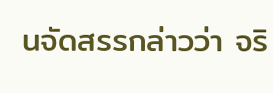นจัดสรรกล่าวว่า จริ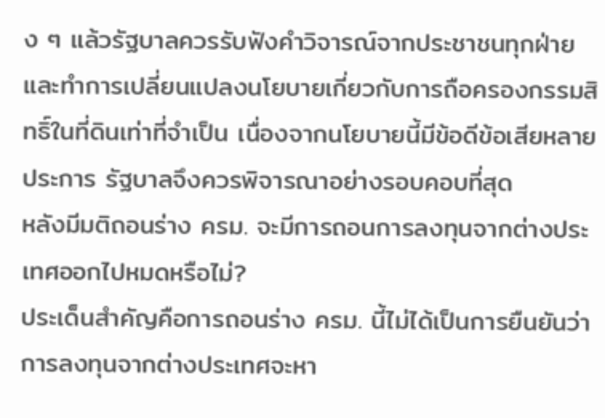ง ๆ แล้วรัฐบาลควรรับฟังคำวิจารณ์จากประชาชนทุกฝ่ายและทำการเปลี่ยนแปลงนโยบายเกี่ยวกับการถือครองกรรมสิทธิ์ในที่ดินเท่าที่จำเป็น เนื่องจากนโยบายนี้มีข้อดีข้อเสียหลายประการ รัฐบาลจึงควรพิจารณาอย่างรอบคอบที่สุด
หลังมีมติถอนร่าง ครม. จะมีการถอนการลงทุนจากต่างประเทศออกไปหมดหรือไม่?
ประเด็นสำคัญคือการถอนร่าง ครม. นี้ไม่ได้เป็นการยืนยันว่าการลงทุนจากต่างประเทศจะหา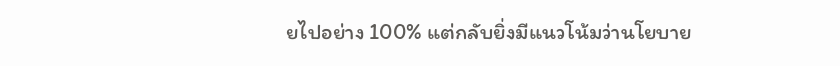ยไปอย่าง 100% แต่กลับยิ่งมีแนวโน้มว่านโยบาย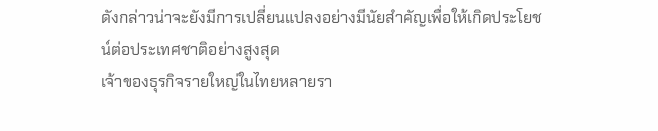ดังกล่าวน่าจะยังมีการเปลี่ยนแปลงอย่างมีนัยสำคัญเพื่อให้เกิดประโยชน์ต่อประเทศชาติอย่างสูงสุด
เจ้าของธุรกิจรายใหญ่ในไทยหลายรา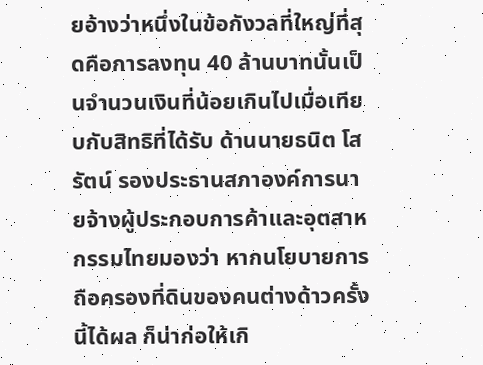ยอ้างว่าหนึ่งในข้อกังวลที่ใหญ่ที่สุดคือการลงทุน 40 ล้านบาทนั้นเป็นจำนวนเงินที่น้อยเกินไปเมื่อเทียบกับสิทธิที่ได้รับ ด้านนายธนิต โสรัตน์ รองประธานสภาองค์การนายจ้างผู้ประกอบการค้าและอุตสาหกรรมไทยมองว่า หากนโยบายการถือครองที่ดินของคนต่างด้าวครั้งนี้ได้ผล ก็น่าก่อให้เกิ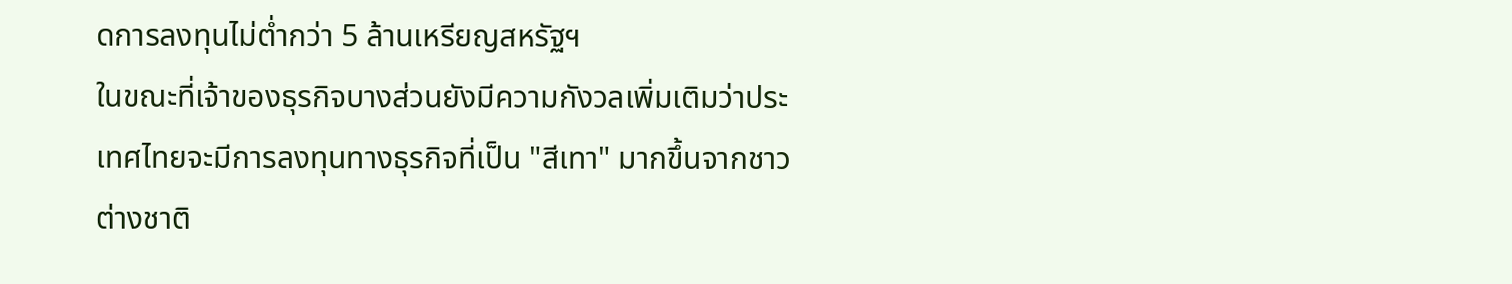ดการลงทุนไม่ต่ำกว่า 5 ล้านเหรียญสหรัฐฯ
ในขณะที่เจ้าของธุรกิจบางส่วนยังมีความกังวลเพิ่มเติมว่าประเทศไทยจะมีการลงทุนทางธุรกิจที่เป็น "สีเทา" มากขึ้นจากชาวต่างชาติ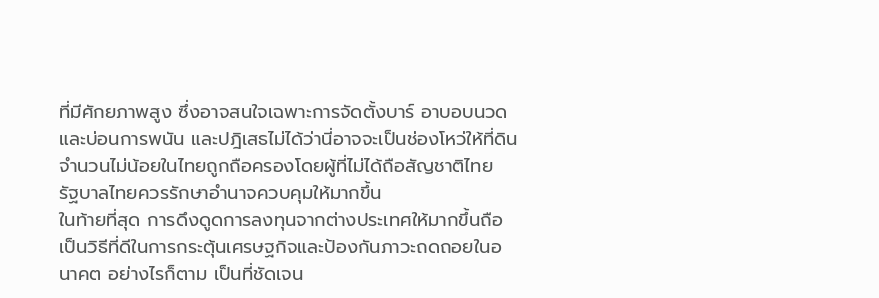ที่มีศักยภาพสูง ซึ่งอาจสนใจเฉพาะการจัดตั้งบาร์ อาบอบนวด และบ่อนการพนัน และปฎิเสธไม่ได้ว่านี่อาจจะเป็นช่องโหว่ให้ที่ดินจำนวนไม่น้อยในไทยถูกถือครองโดยผู้ที่ไม่ได้ถือสัญชาติไทย
รัฐบาลไทยควรรักษาอำนาจควบคุมให้มากขึ้น
ในท้ายที่สุด การดึงดูดการลงทุนจากต่างประเทศให้มากขึ้นถือเป็นวิธีที่ดีในการกระตุ้นเศรษฐกิจและป้องกันภาวะถดถอยในอนาคต อย่างไรก็ตาม เป็นที่ชัดเจน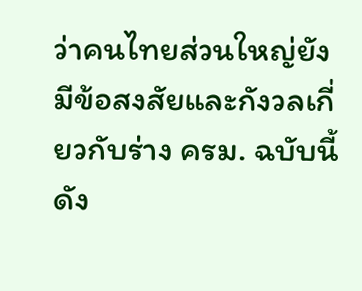ว่าคนไทยส่วนใหญ่ยังมีข้อสงสัยและกังวลเกี่ยวกับร่าง ครม. ฉบับนี้ ดัง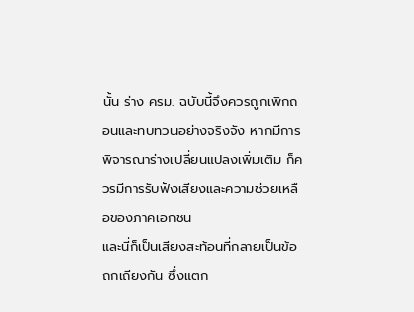นั้น ร่าง ครม. ฉบับนี้จึงควรถูกเพิกถอนและทบทวนอย่างจริงจัง หากมีการพิจารณาร่างเปลี่ยนแปลงเพิ่มเติม ก็ควรมีการรับฟังเสียงและความช่วยเหลือของภาคเอกชน
และนี่ก็เป็นเสียงสะท้อนที่กลายเป็นข้อถกเถียงกัน ซึ่งแตก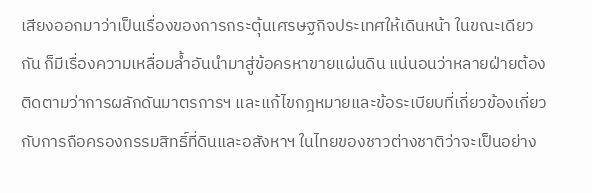เสียงออกมาว่าเป็นเรื่องของการกระตุ้นเศรษฐกิจประเทศให้เดินหน้า ในขณะเดียวกัน ก็มีเรื่องความเหลื่อมล้ำอันนำมาสู่ข้อครหาขายแผ่นดิน แน่นอนว่าหลายฝ่ายต้องติดตามว่าการผลักดันมาตรการฯ และแก้ไขกฎหมายและข้อระเบียบที่เกี่ยวข้องเกี่ยวกับการถือครองกรรมสิทธิ์ที่ดินและอสังหาฯ ในไทยของชาวต่างชาติว่าจะเป็นอย่าง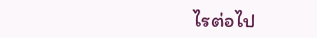ไรต่อไป